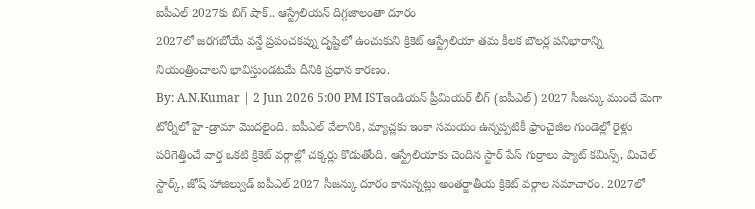ఐపీఎల్ 2027కు బిగ్ షాక్.. ఆస్ట్రేలియన్ దిగ్గజాలంతా దూరం
2027లో జరగబోయే వన్డే ప్రపంచకప్ను దృష్టిలో ఉంచుకుని క్రికెట్ ఆస్ట్రేలియా తమ కీలక బౌలర్ల పనిభారాన్ని నియంత్రించాలని భావిస్తుండటమే దీనికి ప్రధాన కారణం.
By: A.N.Kumar | 2 Jun 2026 5:00 PM ISTఇండియన్ ప్రీమియర్ లీగ్ (ఐపీఎల్) 2027 సీజన్కు ముందే మెగా టోర్నీలో హై-డ్రామా మొదలైంది. ఐపీఎల్ వేలానికి, మ్యాచ్లకు ఇంకా సమయం ఉన్నప్పటికీ ఫ్రాంచైజీల గుండెల్లో రైళ్లు పరిగెత్తించే వార్త ఒకటి క్రికెట్ వర్గాల్లో చక్కర్లు కొడుతోంది. ఆస్ట్రేలియాకు చెందిన స్టార్ పేస్ గుర్రాలు ప్యాట్ కమిన్స్, మిచెల్ స్టార్క్, జోష్ హాజిల్వుడ్ ఐపీఎల్ 2027 సీజన్కు దూరం కానున్నట్లు అంతర్జాతీయ క్రికెట్ వర్గాల సమాచారం. 2027లో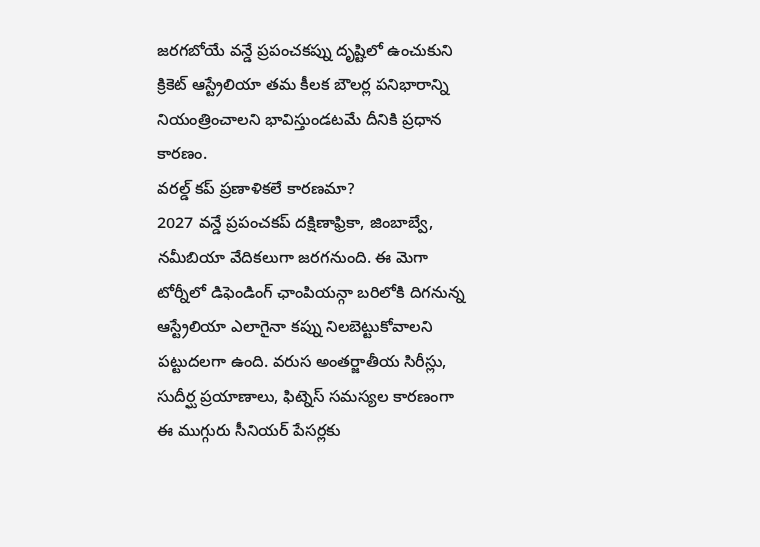జరగబోయే వన్డే ప్రపంచకప్ను దృష్టిలో ఉంచుకుని క్రికెట్ ఆస్ట్రేలియా తమ కీలక బౌలర్ల పనిభారాన్ని నియంత్రించాలని భావిస్తుండటమే దీనికి ప్రధాన కారణం.
వరల్డ్ కప్ ప్రణాళికలే కారణమా?
2027 వన్డే ప్రపంచకప్ దక్షిణాఫ్రికా, జింబాబ్వే, నమీబియా వేదికలుగా జరగనుంది. ఈ మెగా టోర్నీలో డిఫెండింగ్ ఛాంపియన్గా బరిలోకి దిగనున్న ఆస్ట్రేలియా ఎలాగైనా కప్ను నిలబెట్టుకోవాలని పట్టుదలగా ఉంది. వరుస అంతర్జాతీయ సిరీస్లు, సుదీర్ఘ ప్రయాణాలు, ఫిట్నెస్ సమస్యల కారణంగా ఈ ముగ్గురు సీనియర్ పేసర్లకు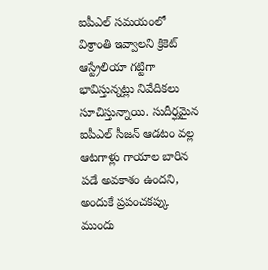ఐపీఎల్ సమయంలో విశ్రాంతి ఇవ్వాలని క్రికెట్ ఆస్ట్రేలియా గట్టిగా భావిస్తున్నట్లు నివేదికలు సూచిస్తున్నాయి. సుదీర్ఘమైన ఐపీఎల్ సీజన్ ఆడటం వల్ల ఆటగాళ్లు గాయాల బారిన పడే అవకాశం ఉందని, అందుకే ప్రపంచకప్కు ముందు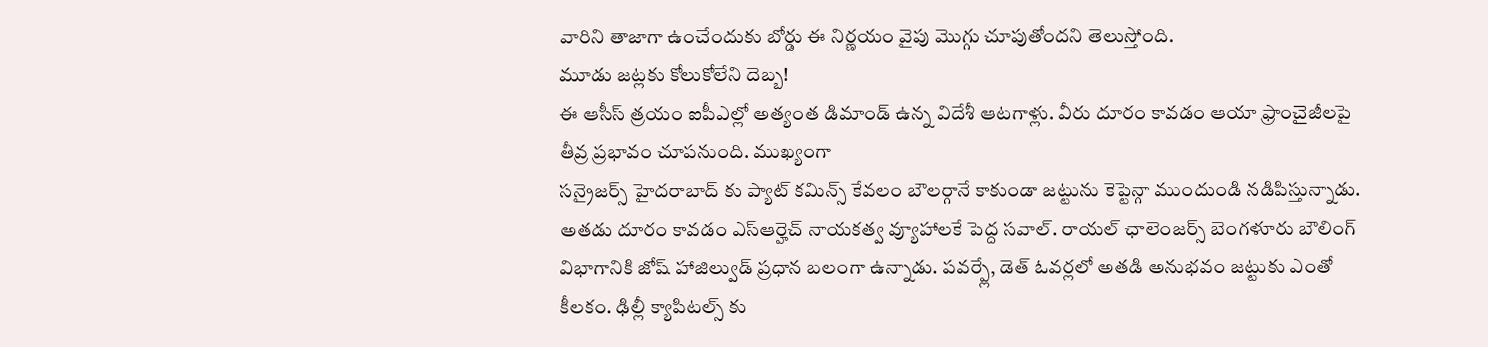వారిని తాజాగా ఉంచేందుకు బోర్డు ఈ నిర్ణయం వైపు మొగ్గు చూపుతోందని తెలుస్తోంది.
మూడు జట్లకు కోలుకోలేని దెబ్బ!
ఈ ఆసీస్ త్రయం ఐపీఎల్లో అత్యంత డిమాండ్ ఉన్న విదేశీ ఆటగాళ్లు. వీరు దూరం కావడం ఆయా ఫ్రాంచైజీలపై తీవ్ర ప్రభావం చూపనుంది. ముఖ్యంగా
సన్రైజర్స్ హైదరాబాద్ కు ప్యాట్ కమిన్స్ కేవలం బౌలర్గానే కాకుండా జట్టును కెప్టెన్గా ముందుండి నడిపిస్తున్నాడు. అతడు దూరం కావడం ఎస్ఆర్హెచ్ నాయకత్వ వ్యూహాలకే పెద్ద సవాల్. రాయల్ ఛాలెంజర్స్ బెంగళూరు బౌలింగ్ విభాగానికి జోష్ హాజిల్వుడ్ ప్రధాన బలంగా ఉన్నాడు. పవర్ప్లే, డెత్ ఓవర్లలో అతడి అనుభవం జట్టుకు ఎంతో కీలకం. ఢిల్లీ క్యాపిటల్స్ కు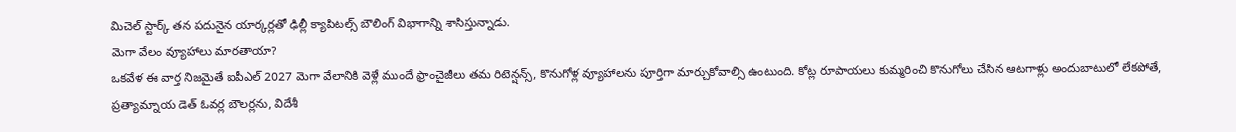మిచెల్ స్టార్క్ తన పదునైన యార్కర్లతో ఢిల్లీ క్యాపిటల్స్ బౌలింగ్ విభాగాన్ని శాసిస్తున్నాడు.
మెగా వేలం వ్యూహాలు మారతాయా?
ఒకవేళ ఈ వార్త నిజమైతే ఐపీఎల్ 2027 మెగా వేలానికి వెళ్లే ముందే ఫ్రాంచైజీలు తమ రిటెన్షన్స్, కొనుగోళ్ల వ్యూహాలను పూర్తిగా మార్చుకోవాల్సి ఉంటుంది. కోట్ల రూపాయలు కుమ్మరించి కొనుగోలు చేసిన ఆటగాళ్లు అందుబాటులో లేకపోతే, ప్రత్యామ్నాయ డెత్ ఓవర్ల బౌలర్లను, విదేశీ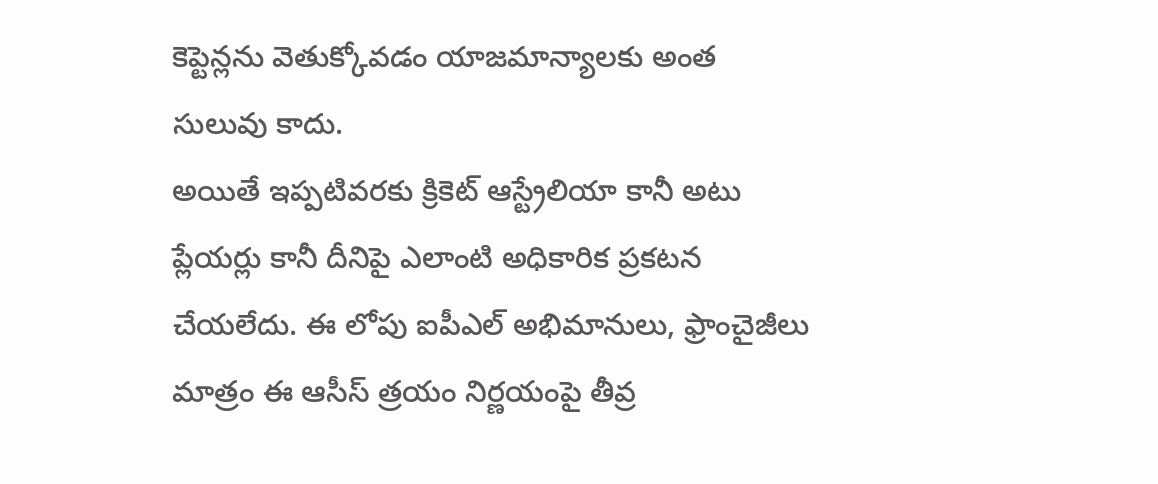కెప్టెన్లను వెతుక్కోవడం యాజమాన్యాలకు అంత సులువు కాదు.
అయితే ఇప్పటివరకు క్రికెట్ ఆస్ట్రేలియా కానీ అటు ప్లేయర్లు కానీ దీనిపై ఎలాంటి అధికారిక ప్రకటన చేయలేదు. ఈ లోపు ఐపీఎల్ అభిమానులు, ఫ్రాంచైజీలు మాత్రం ఈ ఆసీస్ త్రయం నిర్ణయంపై తీవ్ర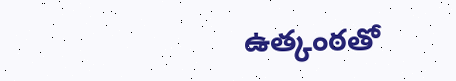ఉత్కంఠతో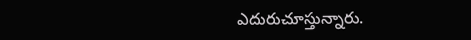ఎదురుచూస్తున్నారు.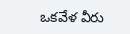ఒకవేళ వీరు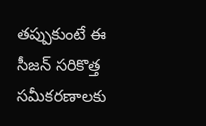తప్పుకుంటే ఈ సీజన్ సరికొత్త సమీకరణాలకు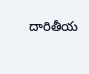దారితీయ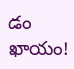డం ఖాయం!